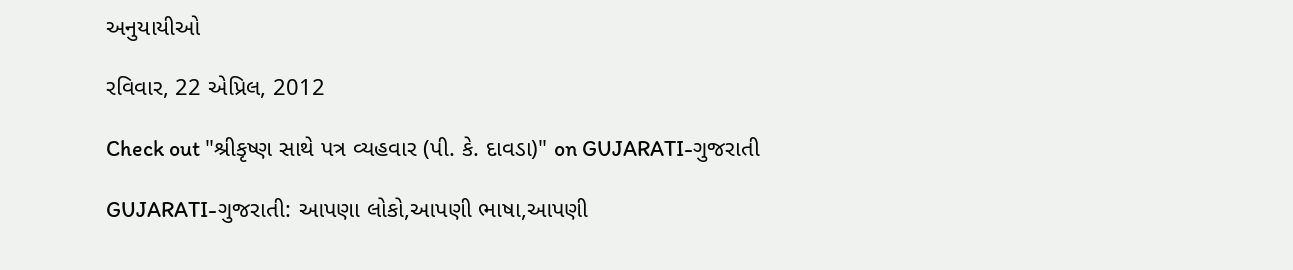અનુયાયીઓ

રવિવાર, 22 એપ્રિલ, 2012

Check out "શ્રીકૃષ્ણ સાથે પત્ર વ્યહવાર (પી. કે. દાવડા)" on GUJARATI-ગુજરાતી

GUJARATI-ગુજરાતી: આપણા લોકો,આપણી ભાષા,આપણી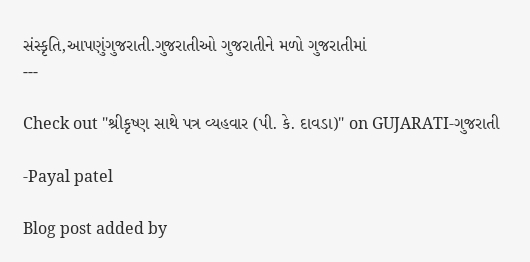સંસ્કૃતિ,આપણુંગુજરાતી.ગુજરાતીઓ ગુજરાતીને મળો ગુજરાતીમાં
---

Check out "શ્રીકૃષ્ણ સાથે પત્ર વ્યહવાર (પી. કે. દાવડા)" on GUJARATI-ગુજરાતી

-Payal patel

Blog post added by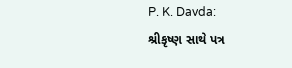P. K. Davda:
શ્રીકૃષ્ણ સાથે પત્ર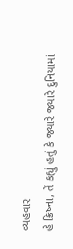વ્યહવાર
હે ક્રિષ્ના, તેં કહ્યું હતું કે જ્યારે જ્યારે દુનિયામાં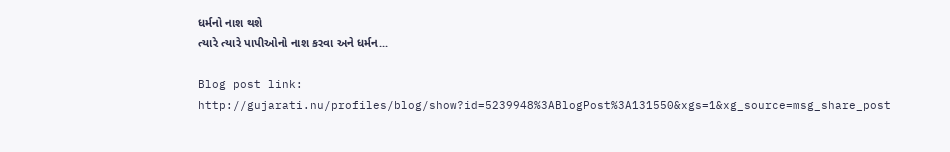ધર્મનો નાશ થશે
ત્યારે ત્યારે પાપીઓનો નાશ કરવા અને ધર્મન...

Blog post link:
http://gujarati.nu/profiles/blog/show?id=5239948%3ABlogPost%3A131550&xgs=1&xg_source=msg_share_post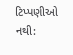ટિપ્પણીઓ નથી: